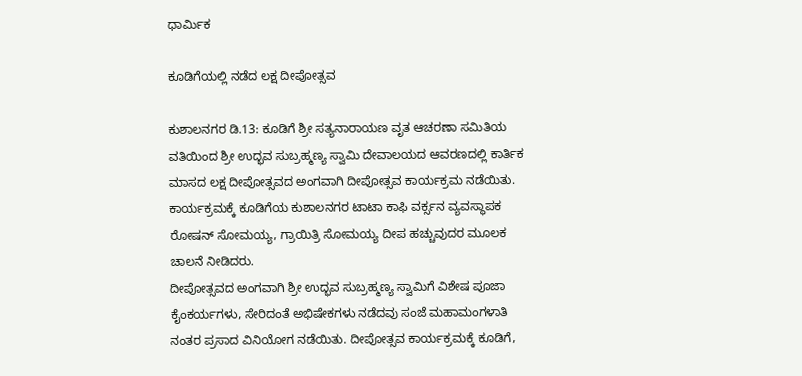ಧಾರ್ಮಿಕ

ಕೂಡಿಗೆಯಲ್ಲಿ ನಡೆದ ಲಕ್ಷ ದೀಪೋತ್ಸವ

ಕುಶಾಲನಗರ ಡಿ.13: ಕೂಡಿಗೆ ಶ್ರೀ ಸತ್ಯನಾರಾಯಣ ವೃತ ಆಚರಣಾ ಸಮಿತಿಯ ವತಿಯಿಂದ ಶ್ರೀ ಉದ್ಭವ ಸುಬ್ರಹ್ಮಣ್ಯ ಸ್ವಾಮಿ ದೇವಾಲಯದ ಆವರಣದಲ್ಲಿ ಕಾರ್ತಿಕ ಮಾಸದ ಲಕ್ಷ ದೀಪೋತ್ಸವದ ಅಂಗವಾಗಿ ದೀಪೋತ್ಸವ ಕಾರ್ಯಕ್ರಮ ನಡೆಯಿತು.
ಕಾರ್ಯಕ್ರಮಕ್ಕೆ ಕೂಡಿಗೆಯ ಕುಶಾಲನಗರ ಟಾಟಾ ಕಾಫಿ ವರ್ಕ್ಸನ ವ್ಯವಸ್ಥಾಪಕ ರೋಷನ್ ಸೋಮಯ್ಯ, ಗ್ರಾಯಿತ್ರಿ ಸೋಮಯ್ಯ ದೀಪ ಹಚ್ಚುವುದರ ಮೂಲಕ ಚಾಲನೆ ನೀಡಿದರು.
ದೀಪೋತ್ಸವದ ಅಂಗವಾಗಿ ಶ್ರೀ ಉದ್ಭವ ಸುಬ್ರಹ್ಮಣ್ಯ ಸ್ವಾಮಿಗೆ ವಿಶೇಷ ಪೂಜಾ ಕೈಂಕರ್ಯಗಳು, ಸೇರಿದಂತೆ ಅಭಿಷೇಕಗಳು ನಡೆದವು ಸಂಜೆ ಮಹಾಮಂಗಳಾತಿ ನಂತರ ‌ಪ್ರಸಾದ ವಿನಿಯೋಗ ನಡೆಯಿತು. ದೀಪೋತ್ಸವ ಕಾರ್ಯಕ್ರಮಕ್ಕೆ ಕೂಡಿಗೆ,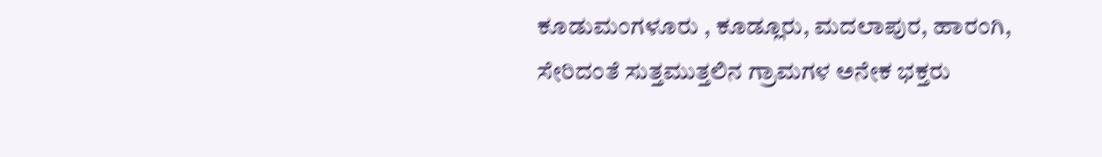ಕೂಡುಮಂಗಳೂರು , ಕೂಡ್ಲೂರು, ಮದಲಾಪುರ, ಹಾರಂಗಿ, ಸೇರಿದಂತೆ ಸುತ್ತಮುತ್ತಲಿನ ಗ್ರಾಮಗಳ ಅನೇಕ ಭಕ್ತರು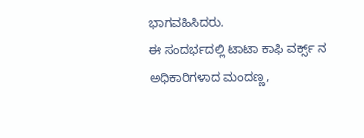ಭಾಗವಹಿಸಿದರು.
ಈ ಸಂದರ್ಭದಲ್ಲಿ ಟಾಟಾ ಕಾಫಿ ವರ್ಕ್ಸ್ ನ ಅಧಿಕಾರಿಗಳಾದ ಮಂದಣ್ಣ,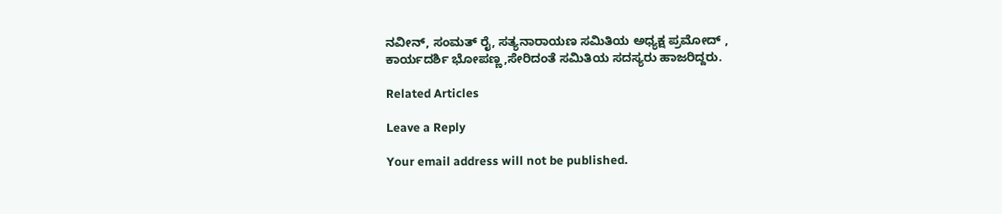ನವೀನ್, ಸಂಮತ್ ರೈ, ಸತ್ಯನಾರಾಯಣ ಸಮಿತಿಯ ಅಧ್ಯಕ್ಷ ಪ್ರಮೋದ್ , ಕಾರ್ಯದರ್ಶಿ ಭೋಪಣ್ಣ,ಸೇರಿದಂತೆ ಸಮಿತಿಯ ಸದಸ್ಯರು ಹಾಜರಿದ್ದರು.

Related Articles

Leave a Reply

Your email address will not be published.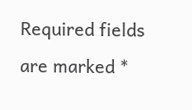Required fields are marked *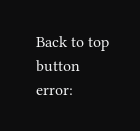Back to top button
error: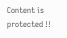Content is protected !!